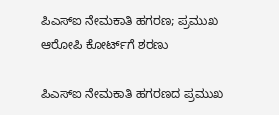ಪಿಎಸ್‌ಐ ನೇಮಕಾತಿ ಹಗರಣ; ಪ್ರಮುಖ ಆರೋಪಿ ಕೋರ್ಟ್‌ಗೆ ಶರಣು

ಪಿಎಸ್‌ಐ ನೇಮಕಾತಿ ಹಗರಣದ ಪ್ರಮುಖ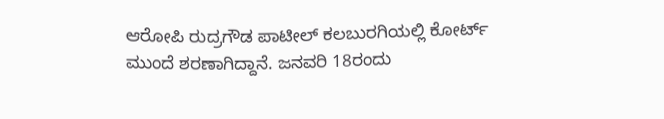ಆರೋಪಿ ರುದ್ರಗೌಡ ಪಾಟೀಲ್‌ ಕಲಬುರಗಿಯಲ್ಲಿ ಕೋರ್ಟ್‌ ಮುಂದೆ ಶರಣಾಗಿದ್ದಾನೆ. ಜನವರಿ 18ರಂದು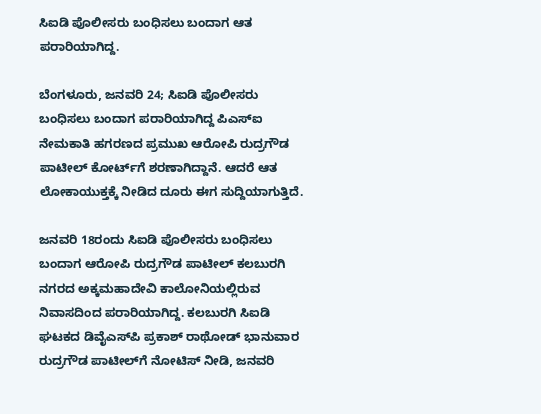ಸಿಐಡಿ ಪೊಲೀಸರು ಬಂಧಿಸಲು ಬಂದಾಗ ಆತ ಪರಾರಿಯಾಗಿದ್ದ.

ಬೆಂಗಳೂರು, ಜನವರಿ 24; ಸಿಐಡಿ ಪೊಲೀಸರು ಬಂಧಿಸಲು ಬಂದಾಗ ಪರಾರಿಯಾಗಿದ್ದ ಪಿಎಸ್‌ಐ ನೇಮಕಾತಿ ಹಗರಣದ ಪ್ರಮುಖ ಆರೋಪಿ ರುದ್ರಗೌಡ ಪಾಟೀಲ್‌ ಕೋರ್ಟ್‌ಗೆ ಶರಣಾಗಿದ್ದಾನೆ. ಆದರೆ ಆತ ಲೋಕಾಯುಕ್ತಕ್ಕೆ ನೀಡಿದ ದೂರು ಈಗ ಸುದ್ದಿಯಾಗುತ್ತಿದೆ.

ಜನವರಿ 18ರಂದು ಸಿಐಡಿ ಪೊಲೀಸರು ಬಂಧಿಸಲು ಬಂದಾಗ ಆರೋಪಿ ರುದ್ರಗೌಡ ಪಾಟೀಲ್ ಕಲಬುರಗಿ ನಗರದ ಅಕ್ಕಮಹಾದೇವಿ ಕಾಲೋನಿಯಲ್ಲಿರುವ ನಿವಾಸದಿಂದ ಪರಾರಿಯಾಗಿದ್ದ. ಕಲಬುರಗಿ ಸಿಐಡಿ ಘಟಕದ ಡಿವೈಎಸ್‌ಪಿ ಪ್ರಕಾಶ್ ರಾಥೋಡ್‌ ಭಾನುವಾರ ರುದ್ರಗೌಡ ಪಾಟೀಲ್‌ಗೆ ನೋಟಿಸ್ ನೀಡಿ, ಜನವರಿ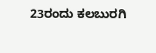23ರಂದು ಕಲಬುರಗಿ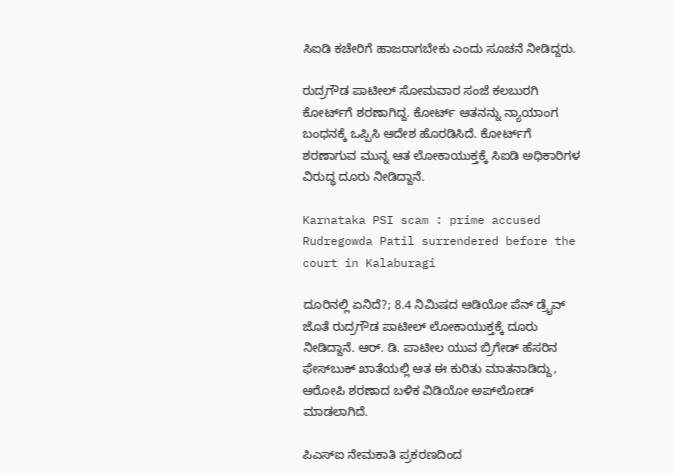ಸಿಐಡಿ ಕಚೇರಿಗೆ ಹಾಜರಾಗಬೇಕು ಎಂದು ಸೂಚನೆ ನೀಡಿದ್ದರು.

ರುದ್ರಗೌಡ ಪಾಟೀಲ್ ಸೋಮವಾರ ಸಂಜೆ ಕಲಬುರಗಿ ಕೋರ್ಟ್‌ಗೆ ಶರಣಾಗಿದ್ದ. ಕೋರ್ಟ್‌ ಆತನನ್ನು ನ್ಯಾಯಾಂಗ ಬಂಧನಕ್ಕೆ ಒಪ್ಪಿಸಿ ಆದೇಶ ಹೊರಡಿಸಿದೆ. ಕೋರ್ಟ್‌ಗೆ ಶರಣಾಗುವ ಮುನ್ನ ಆತ ಲೋಕಾಯುಕ್ತಕ್ಕೆ ಸಿಐಡಿ ಅಧಿಕಾರಿಗಳ ವಿರುದ್ಧ ದೂರು ನೀಡಿದ್ದಾನೆ.

Karnataka PSI scam : prime accused Rudregowda Patil surrendered before the court in Kalaburagi

ದೂರಿನಲ್ಲಿ ಏನಿದೆ?; 8.4 ನಿಮಿಷದ ಆಡಿಯೋ ಪೆನ್‌ ಡ್ರೈವ್ ಜೊತೆ ರುದ್ರಗೌಡ ಪಾಟೀಲ್ ಲೋಕಾಯುಕ್ತಕ್ಕೆ ದೂರು ನೀಡಿದ್ದಾನೆ. ಆರ್. ಡಿ. ಪಾಟೀಲ ಯುವ ಬ್ರಿಗೇಡ್‌ ಹೆಸರಿನ ಫೇಸ್‌ಬುಕ್ ಖಾತೆಯಲ್ಲಿ ಆತ ಈ ಕುರಿತು ಮಾತನಾಡಿದ್ದು, ಆರೋಪಿ ಶರಣಾದ ಬಳಿಕ ವಿಡಿಯೋ ಅಪ್‌ಲೋಡ್ ಮಾಡಲಾಗಿದೆ.

ಪಿಎಸ್‌ಐ ನೇಮಕಾತಿ ಪ್ರಕರಣದಿಂದ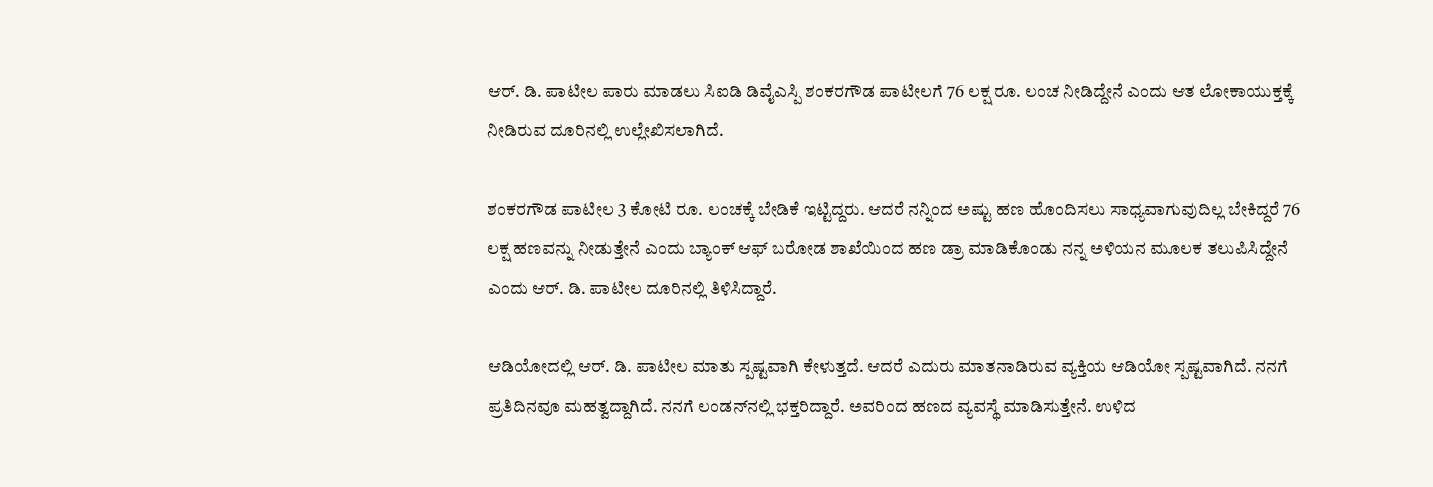ಆರ್. ಡಿ. ಪಾಟೀಲ ಪಾರು ಮಾಡಲು ಸಿಐಡಿ ಡಿವೈಎಸ್ಪಿ ಶಂಕರಗೌಡ ಪಾಟೀಲಗೆ 76 ಲಕ್ಷ ರೂ. ಲಂಚ ನೀಡಿದ್ದೇನೆ ಎಂದು ಆತ ಲೋಕಾಯುಕ್ತಕ್ಕೆ ನೀಡಿರುವ ದೂರಿನಲ್ಲಿ ಉಲ್ಲೇಖಿಸಲಾಗಿದೆ.

ಶಂಕರಗೌಡ ಪಾಟೀಲ 3 ಕೋಟಿ ರೂ. ಲಂಚಕ್ಕೆ ಬೇಡಿಕೆ ಇಟ್ಟಿದ್ದರು. ಆದರೆ ನನ್ನಿಂದ ಅಷ್ಟು ಹಣ ಹೊಂದಿಸಲು ಸಾಧ್ಯವಾಗುವುದಿಲ್ಲ ಬೇಕಿದ್ದರೆ 76 ಲಕ್ಷ ಹಣವನ್ನು ನೀಡುತ್ತೇನೆ ಎಂದು ಬ್ಯಾಂಕ್ ಆಫ್ ಬರೋಡ ಶಾಖೆಯಿಂದ ಹಣ ಡ್ರಾ ಮಾಡಿಕೊಂಡು ನನ್ನ ಅಳಿಯನ ಮೂಲಕ ತಲುಪಿಸಿದ್ದೇನೆ ಎಂದು ಆರ್. ಡಿ. ಪಾಟೀಲ ದೂರಿನಲ್ಲಿ ತಿಳಿಸಿದ್ದಾರೆ.

ಆಡಿಯೋದಲ್ಲಿ ಆರ್. ಡಿ. ಪಾಟೀಲ ಮಾತು ಸ್ಪಷ್ಟವಾಗಿ ಕೇಳುತ್ತದೆ. ಆದರೆ ಎದುರು ಮಾತನಾಡಿರುವ ವ್ಯಕ್ತಿಯ ಆಡಿಯೋ ಸ್ಪಷ್ಟವಾಗಿದೆ. ನನಗೆ ಪ್ರತಿದಿನವೂ ಮಹತ್ವದ್ದಾಗಿದೆ. ನನಗೆ ಲಂಡನ್‌ನಲ್ಲಿ ಭಕ್ತರಿದ್ದಾರೆ. ಅವರಿಂದ ಹಣದ ವ್ಯವಸ್ಥೆ ಮಾಡಿಸುತ್ತೇನೆ. ಉಳಿದ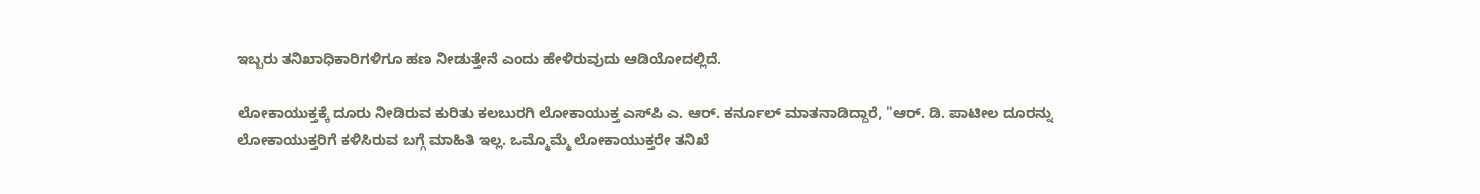ಇಬ್ಬರು ತನಿಖಾಧಿಕಾರಿಗಳಿಗೂ ಹಣ ನೀಡುತ್ತೇನೆ ಎಂದು ಹೇಳಿರುವುದು ಆಡಿಯೋದಲ್ಲಿದೆ.

ಲೋಕಾಯುಕ್ತಕ್ಕೆ ದೂರು ನೀಡಿರುವ ಕುರಿತು ಕಲಬುರಗಿ ಲೋಕಾಯುಕ್ತ ಎಸ್‌ಪಿ ಎ. ಆರ್. ಕರ್ನೂಲ್ ಮಾತನಾಡಿದ್ದಾರೆ, "ಆರ್. ಡಿ. ಪಾಟೀಲ ದೂರನ್ನು ಲೋಕಾಯುಕ್ತರಿಗೆ ಕಳಿಸಿರುವ ಬಗ್ಗೆ ಮಾಹಿತಿ ಇಲ್ಲ. ಒಮ್ಮೊಮ್ಮೆ ಲೋಕಾಯುಕ್ತರೇ ತನಿಖೆ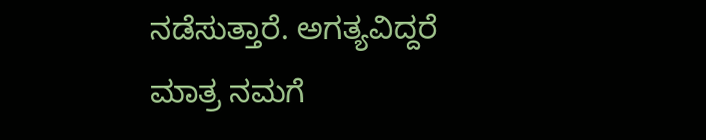ನಡೆಸುತ್ತಾರೆ. ಅಗತ್ಯವಿದ್ದರೆ ಮಾತ್ರ ನಮಗೆ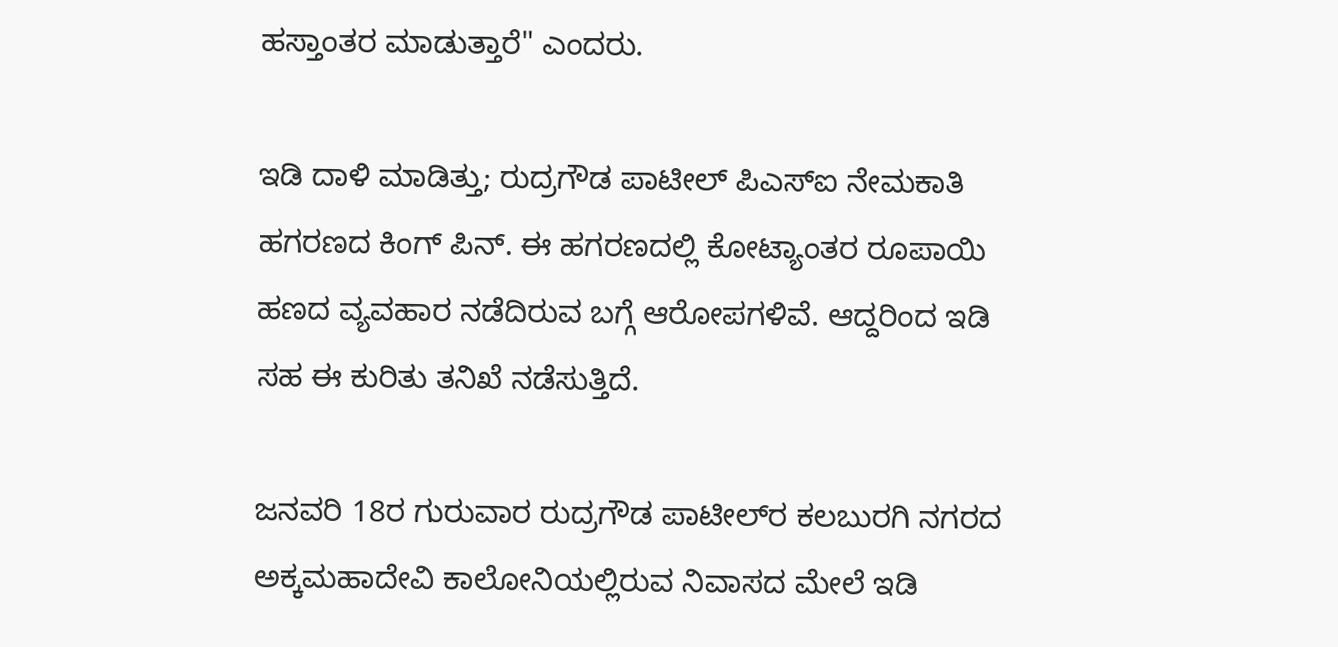ಹಸ್ತಾಂತರ ಮಾಡುತ್ತಾರೆ" ಎಂದರು.

ಇಡಿ ದಾಳಿ ಮಾಡಿತ್ತು; ರುದ್ರಗೌಡ ಪಾಟೀಲ್ ಪಿಎಸ್‌ಐ ನೇಮಕಾತಿ ಹಗರಣದ ಕಿಂಗ್ ಪಿನ್. ಈ ಹಗರಣದಲ್ಲಿ ಕೋಟ್ಯಾಂತರ ರೂಪಾಯಿ ಹಣದ ವ್ಯವಹಾರ ನಡೆದಿರುವ ಬಗ್ಗೆ ಆರೋಪಗಳಿವೆ. ಆದ್ದರಿಂದ ಇಡಿ ಸಹ ಈ ಕುರಿತು ತನಿಖೆ ನಡೆಸುತ್ತಿದೆ.

ಜನವರಿ 18ರ ಗುರುವಾರ ರುದ್ರಗೌಡ ಪಾಟೀಲ್‌ರ ಕಲಬುರಗಿ ನಗರದ ಅಕ್ಕಮಹಾದೇವಿ ಕಾಲೋನಿಯಲ್ಲಿರುವ ನಿವಾಸದ ಮೇಲೆ ಇಡಿ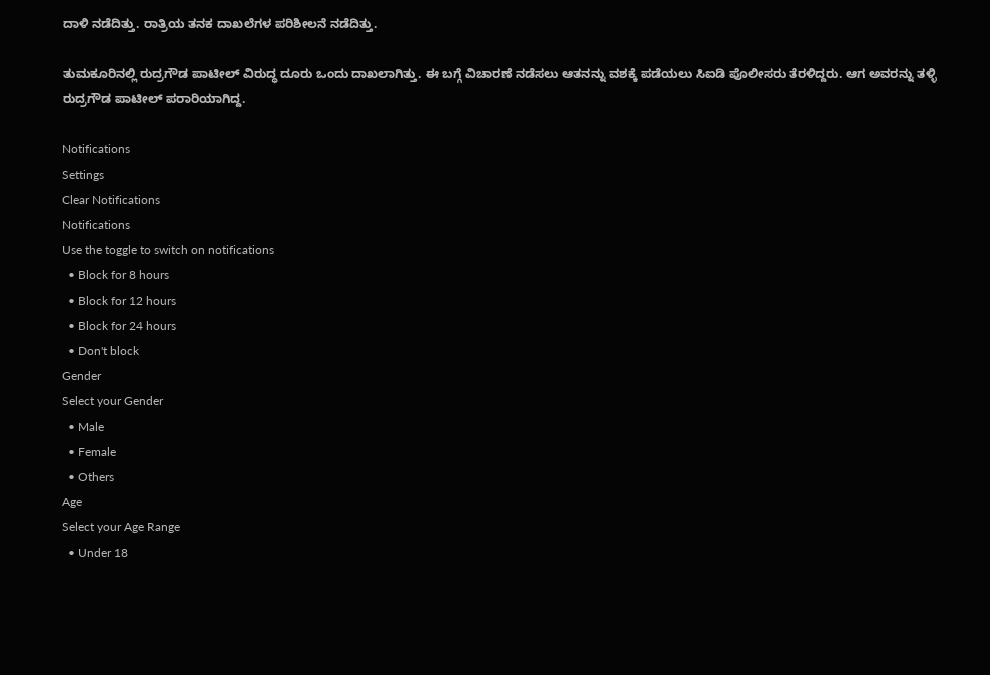ದಾಳಿ ನಡೆದಿತ್ತು. ರಾತ್ರಿಯ ತನಕ ದಾಖಲೆಗಳ ಪರಿಶೀಲನೆ ನಡೆದಿತ್ತು.

ತುಮಕೂರಿನಲ್ಲಿ ರುದ್ರಗೌಡ ಪಾಟೀಲ್ ವಿರುದ್ಧ ದೂರು ಒಂದು ದಾಖಲಾಗಿತ್ತು. ಈ ಬಗ್ಗೆ ವಿಚಾರಣೆ ನಡೆಸಲು ಆತನನ್ನು ವಶಕ್ಕೆ ಪಡೆಯಲು ಸಿಐಡಿ ಪೊಲೀಸರು ತೆರಳಿದ್ದರು. ಆಗ ಅವರನ್ನು ತಳ್ಳಿ ರುದ್ರಗೌಡ ಪಾಟೀಲ್ ಪರಾರಿಯಾಗಿದ್ದ.

Notifications
Settings
Clear Notifications
Notifications
Use the toggle to switch on notifications
  • Block for 8 hours
  • Block for 12 hours
  • Block for 24 hours
  • Don't block
Gender
Select your Gender
  • Male
  • Female
  • Others
Age
Select your Age Range
  • Under 18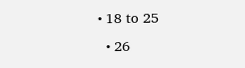• 18 to 25
  • 26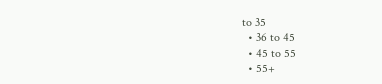to 35
  • 36 to 45
  • 45 to 55
  • 55+